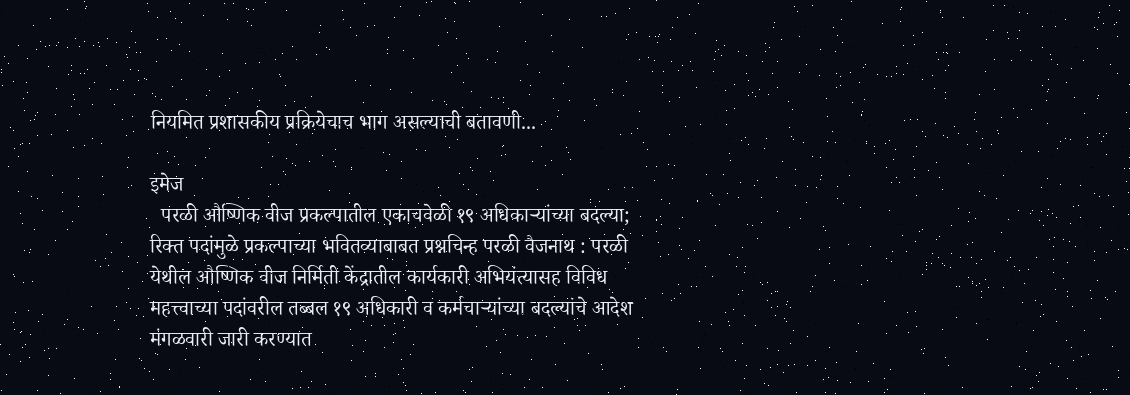नियमित प्रशासकीय प्रक्रियेचाच भाग असल्याची बतावणी...

इमेज
  परळी औष्णिक वीज प्रकल्पातील एकाचवेळी १९ अधिकाऱ्यांच्या बदल्या; रिक्त पदांमुळे प्रकल्पाच्या भवितव्याबाबत प्रश्नचिन्ह परळी वैजनाथ : परळी येथील औष्णिक वीज निर्मिती केंद्रातील कार्यकारी अभियंत्यासह विविध महत्त्वाच्या पदांवरील तब्बल १९ अधिकारी व कर्मचाऱ्यांच्या बदल्यांचे आदेश मंगळवारी जारी करण्यात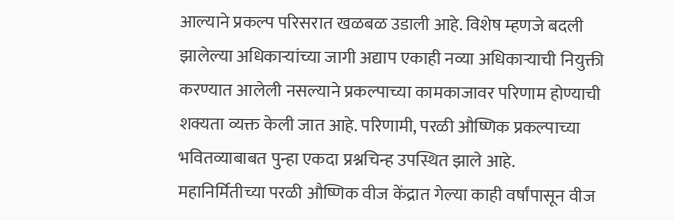आल्याने प्रकल्प परिसरात खळबळ उडाली आहे. विशेष म्हणजे बदली झालेल्या अधिकाऱ्यांच्या जागी अद्याप एकाही नव्या अधिकाऱ्याची नियुक्ती करण्यात आलेली नसल्याने प्रकल्पाच्या कामकाजावर परिणाम होण्याची शक्यता व्यक्त केली जात आहे. परिणामी, परळी औष्णिक प्रकल्पाच्या भवितव्याबाबत पुन्हा एकदा प्रश्नचिन्ह उपस्थित झाले आहे.            महानिर्मितीच्या परळी औष्णिक वीज केंद्रात गेल्या काही वर्षांपासून वीज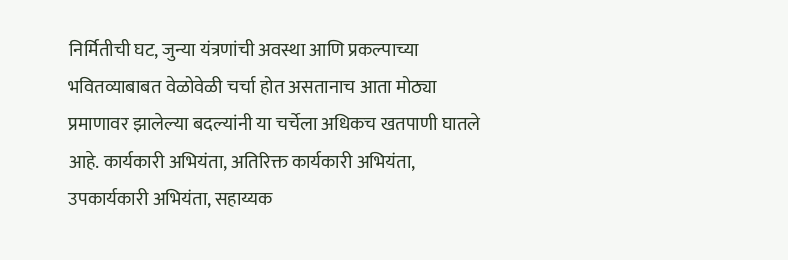निर्मितीची घट, जुन्या यंत्रणांची अवस्था आणि प्रकल्पाच्या भवितव्याबाबत वेळोवेळी चर्चा होत असतानाच आता मोठ्या प्रमाणावर झालेल्या बदल्यांनी या चर्चेला अधिकच खतपाणी घातले आहे. कार्यकारी अभियंता, अतिरिक्त कार्यकारी अभियंता, उपकार्यकारी अभियंता, सहाय्यक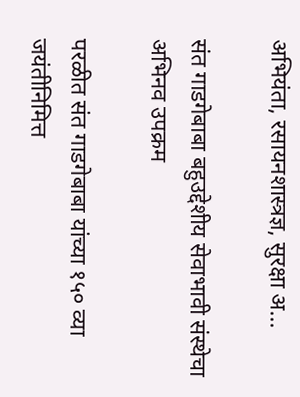अभियंता, रसायनशास्त्रज्ञ, सुरक्षा अ...

संत गाडगेबाबा बहुउद्देशीय सेवाभावी संस्थेचा अभिनव उपक्रम

परळीत संत गाडगेबाबा यांच्या १५० व्या जयंतीनिमित्त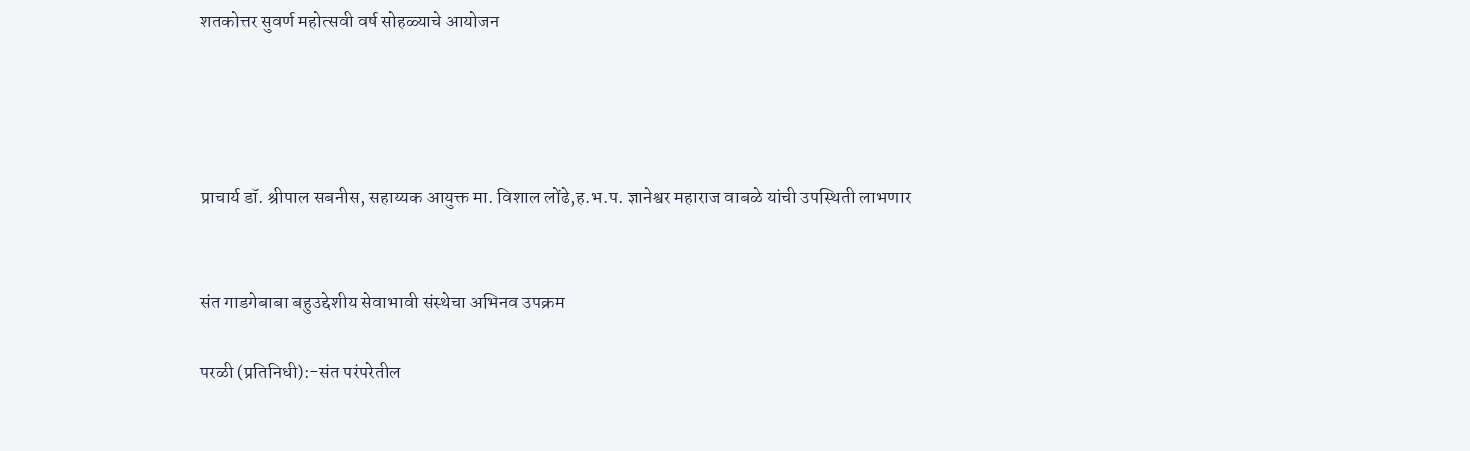शतकोत्तर सुवर्ण महोत्सवी वर्ष सोहळ्याचे आयोजन




प्राचार्य डॉ. श्रीपाल सबनीस, सहाय्यक आयुक्त मा. विशाल लोंढे,ह.भ.प. ज्ञानेश्वर महाराज वाबळे यांची उपस्थिती लाभणार


संत गाडगेबाबा बहुउद्देशीय सेवाभावी संस्थेचा अभिनव उपक्रम

परळी (प्रतिनिधी):-संत परंपरेतील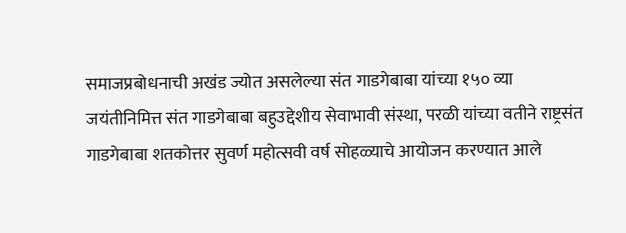समाजप्रबोधनाची अखंड ज्योत असलेल्या संत गाडगेबाबा यांच्या १५० व्या जयंतीनिमित्त संत गाडगेबाबा बहुउद्देशीय सेवाभावी संस्था, परळी यांच्या वतीने राष्ट्रसंत गाडगेबाबा शतकोत्तर सुवर्ण महोत्सवी वर्ष सोहळ्याचे आयोजन करण्यात आले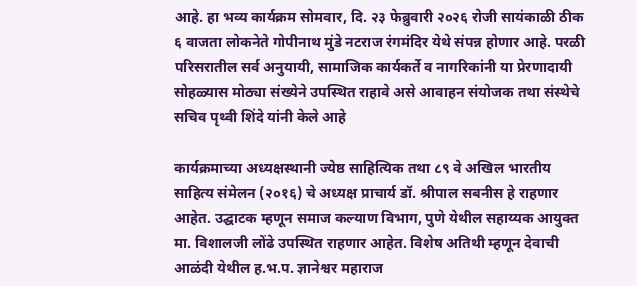आहे. हा भव्य कार्यक्रम सोमवार, दि. २३ फेब्रुवारी २०२६ रोजी सायंकाळी ठीक ६ वाजता लोकनेते गोपीनाथ मुंडे नटराज रंगमंदिर येथे संपन्न होणार आहे. परळी परिसरातील सर्व अनुयायी, सामाजिक कार्यकर्ते व नागरिकांनी या प्रेरणादायी सोहळ्यास मोठ्या संख्येने उपस्थित राहावे असे आवाहन संयोजक तथा संस्थेचे सचिव पृथ्वी शिंदे यांनी केले आहे

कार्यक्रमाच्या अध्यक्षस्थानी ज्येष्ठ साहित्यिक तथा ८९ वे अखिल भारतीय साहित्य संमेलन (२०१६) चे अध्यक्ष प्राचार्य डॉ. श्रीपाल सबनीस हे राहणार आहेत. उद्घाटक म्हणून समाज कल्याण विभाग, पुणे येथील सहाय्यक आयुक्त मा. विशालजी लोंढे उपस्थित राहणार आहेत. विशेष अतिथी म्हणून देवाची आळंदी येथील ह.भ.प. ज्ञानेश्वर महाराज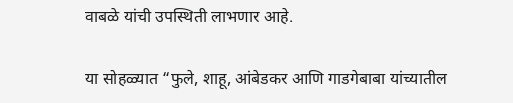वाबळे यांची उपस्थिती लाभणार आहे.

या सोहळ्यात “फुले, शाहू, आंबेडकर आणि गाडगेबाबा यांच्यातील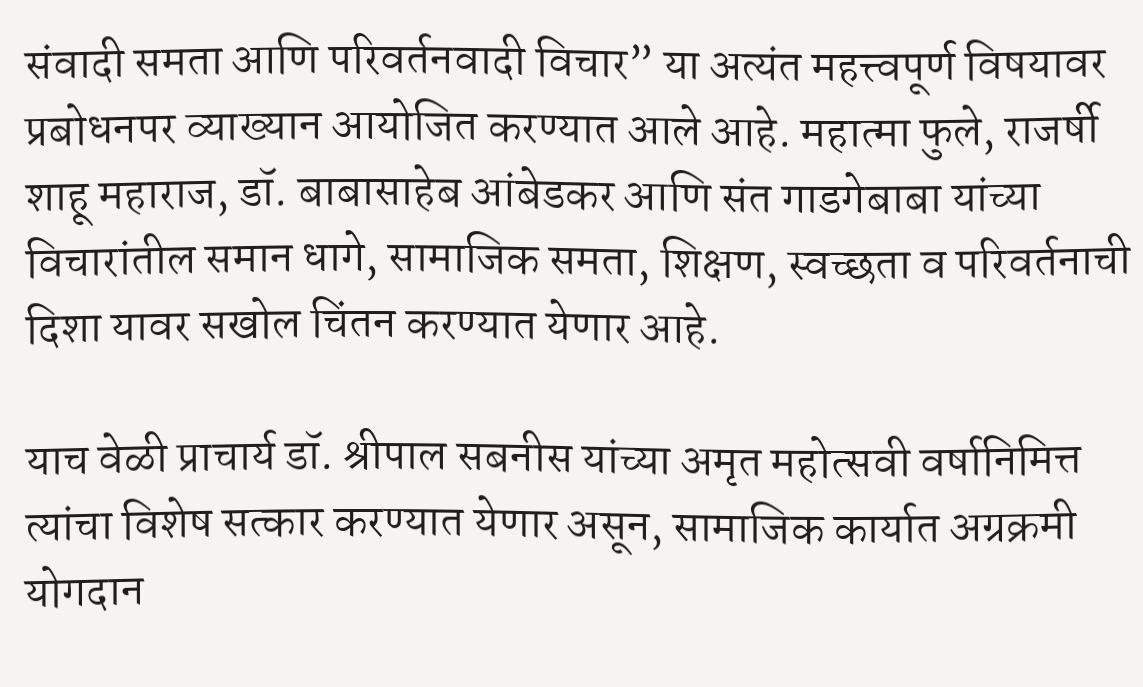संवादी समता आणि परिवर्तनवादी विचार” या अत्यंत महत्त्वपूर्ण विषयावर प्रबोधनपर व्याख्यान आयोजित करण्यात आले आहे. महात्मा फुले, राजर्षी शाहू महाराज, डॉ. बाबासाहेब आंबेडकर आणि संत गाडगेबाबा यांच्या विचारांतील समान धागे, सामाजिक समता, शिक्षण, स्वच्छता व परिवर्तनाची दिशा यावर सखोल चिंतन करण्यात येणार आहे.

याच वेळी प्राचार्य डॉ. श्रीपाल सबनीस यांच्या अमृत महोत्सवी वर्षानिमित्त त्यांचा विशेष सत्कार करण्यात येणार असून, सामाजिक कार्यात अग्रक्रमी योगदान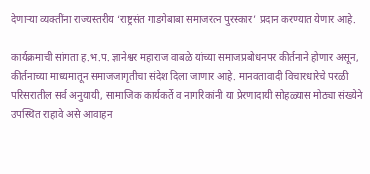देणाऱ्या व्यक्तींना राज्यस्तरीय ‘राष्ट्रसंत गाडगेबाबा समाजरत्न पुरस्कार’ प्रदान करण्यात येणार आहे.

कार्यक्रमाची सांगता ह.भ.प. ज्ञानेश्वर महाराज वाबळे यांच्या समाजप्रबोधनपर कीर्तनाने होणार असून, कीर्तनाच्या माध्यमातून समाजजागृतीचा संदेश दिला जाणार आहे. मानवतावादी विचारधारेचे परळी परिसरातील सर्व अनुयायी, सामाजिक कार्यकर्ते व नागरिकांनी या प्रेरणादायी सोहळ्यास मोठ्या संख्येने उपस्थित राहावे असे आवाहन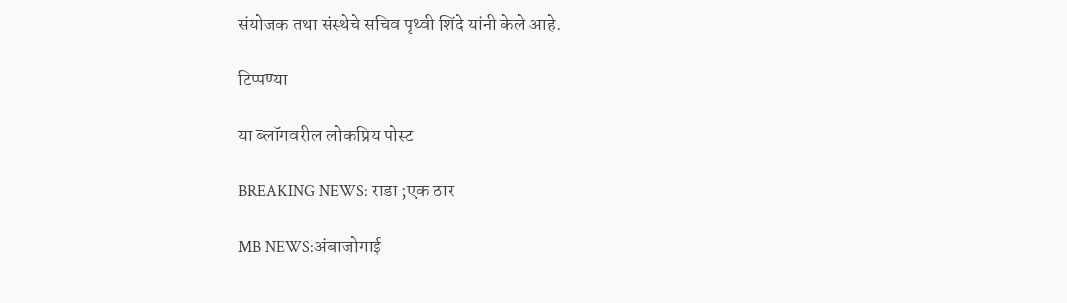संयोजक तथा संस्थेचे सचिव पृथ्वी शिंदे यांनी केले आहे.

टिप्पण्या

या ब्लॉगवरील लोकप्रिय पोस्ट

BREAKING NEWS: राडा ;एक ठार

MB NEWS:अंबाजोगाई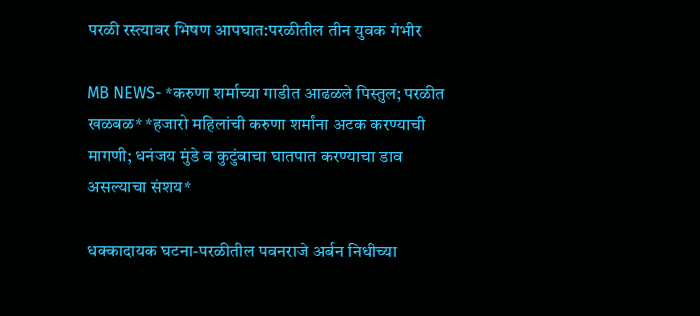परळी रस्त्यावर भिषण आपघात:परळीतील तीन युवक गंभीर

MB NEWS- *करुणा शर्माच्या गाडीत आढळले पिस्तुल; परळीत खळबळ* *हजारो महिलांची करुणा शर्मांना अटक करण्याची मागणी; धनंजय मुंडे व कुटुंबाचा घातपात करण्याचा डाव असल्याचा संशय*

धक्कादायक घटना-परळीतील पवनराजे अर्बन निधीच्या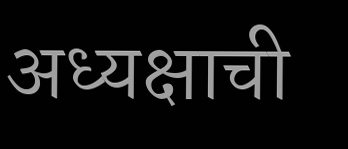अध्यक्षाची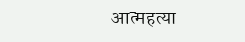आत्महत्या